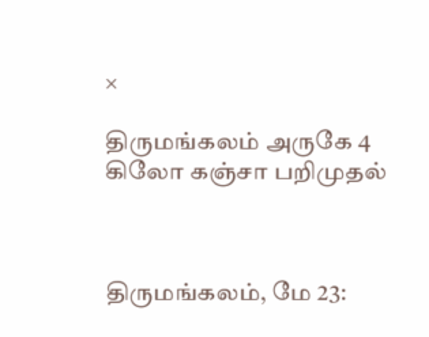×

திருமங்கலம் அருகே 4 கிலோ கஞ்சா பறிமுதல்



திருமங்கலம், மே 23: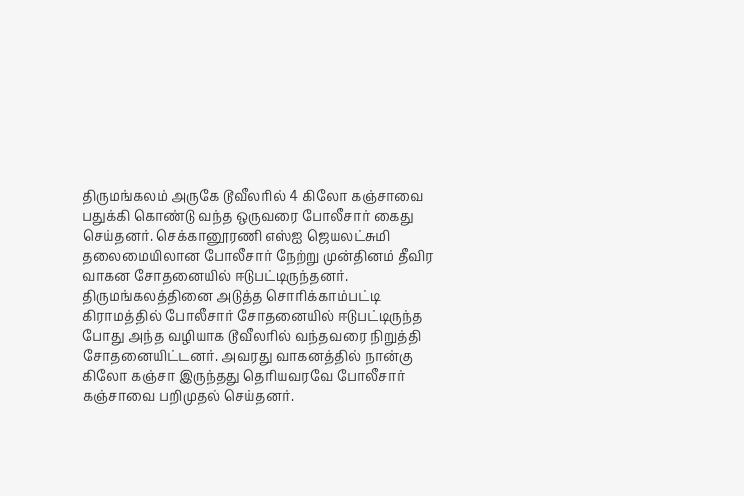திருமங்கலம் அருகே டூவீலரில் 4 கிலோ கஞ்சாவை பதுக்கி கொண்டு வந்த ஒருவரை போலீசார் கைது செய்தனர். செக்கானூரணி எஸ்ஐ ஜெயலட்சுமி தலைமையிலான போலீசார் நேற்று முன்தினம் தீவிர வாகன சோதனையில் ஈடுபட்டிருந்தனர். திருமங்கலத்தினை அடுத்த சொரிக்காம்பட்டி கிராமத்தில் போலீசார் சோதனையில் ஈடுபட்டிருந்த போது அந்த வழியாக டூவீலரில் வந்தவரை நிறுத்தி சோதனையிட்டனர். அவரது வாகனத்தில் நான்கு கிலோ கஞ்சா இருந்தது தெரியவரவே போலீசார் கஞ்சாவை பறிமுதல் செய்தனர்.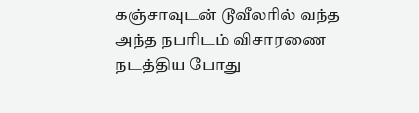கஞ்சாவுடன் டூவீலரில் வந்த அந்த நபரிடம் விசாரணை நடத்திய போது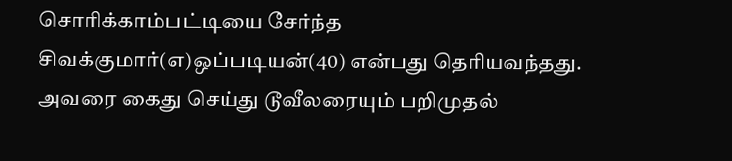சொரிக்காம்பட்டியை சேர்ந்த சிவக்குமார்(எ)ஒப்படியன்(40) என்பது தெரியவந்தது. அவரை கைது செய்து டூவீலரையும் பறிமுதல்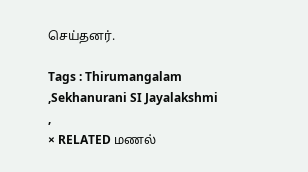செய்தனர்.

Tags : Thirumangalam ,Sekhanurani SI Jayalakshmi ,
× RELATED மணல்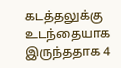கடத்தலுக்கு உடந்தையாக இருந்ததாக 4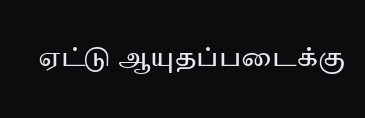ஏட்டு ஆயுதப்படைக்கு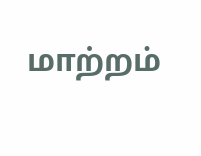மாற்றம்